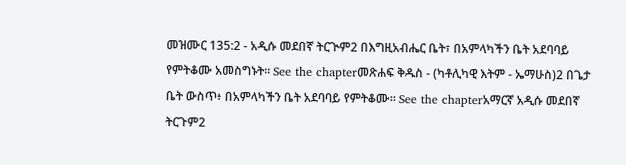መዝሙር 135:2 - አዲሱ መደበኛ ትርጒም2 በእግዚአብሔር ቤት፣ በአምላካችን ቤት አደባባይ የምትቆሙ አመስግኑት። See the chapterመጽሐፍ ቅዱስ - (ካቶሊካዊ እትም - ኤማሁስ)2 በጌታ ቤት ውስጥ፥ በአምላካችን ቤት አደባባይ የምትቆሙ። See the chapterአማርኛ አዲሱ መደበኛ ትርጉም2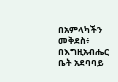በአምላካችን መቅደስ፥ በእግዚአብሔር ቤት አደባባይ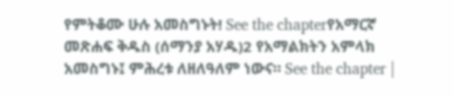የምትቆሙ ሁሉ አመስግኑት! See the chapterየአማርኛ መጽሐፍ ቅዱስ (ሰማንያ አሃዱ)2 የአማልክትን አምላክ አመስግኑ፤ ምሕረቱ ለዘለዓለም ነውና። See the chapter |